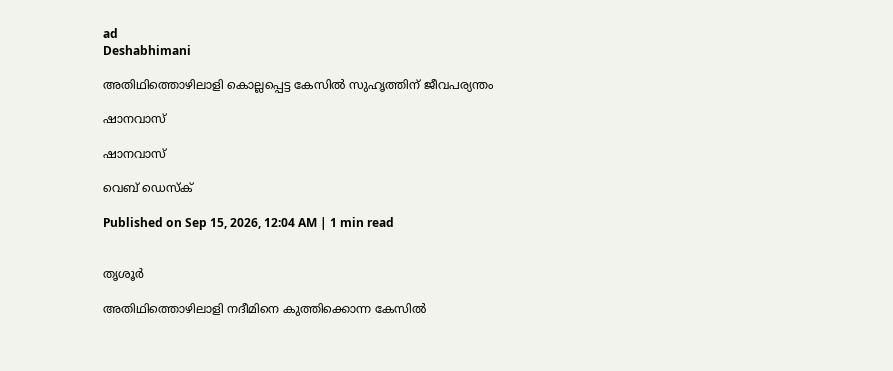ad
Deshabhimani

അതിഥിത്തൊഴിലാളി കൊല്ലപ്പെട്ട കേസിൽ സുഹൃത്തിന്‌ ജീവപര്യന്തം

ഷാനവാസ്

ഷാനവാസ്

വെബ് ഡെസ്ക്

Published on Sep 15, 2026, 12:04 AM | 1 min read


തൃശൂർ

അതിഥിത്തൊഴിലാളി നദീമിനെ കുത്തിക്കൊന്ന കേസില്‍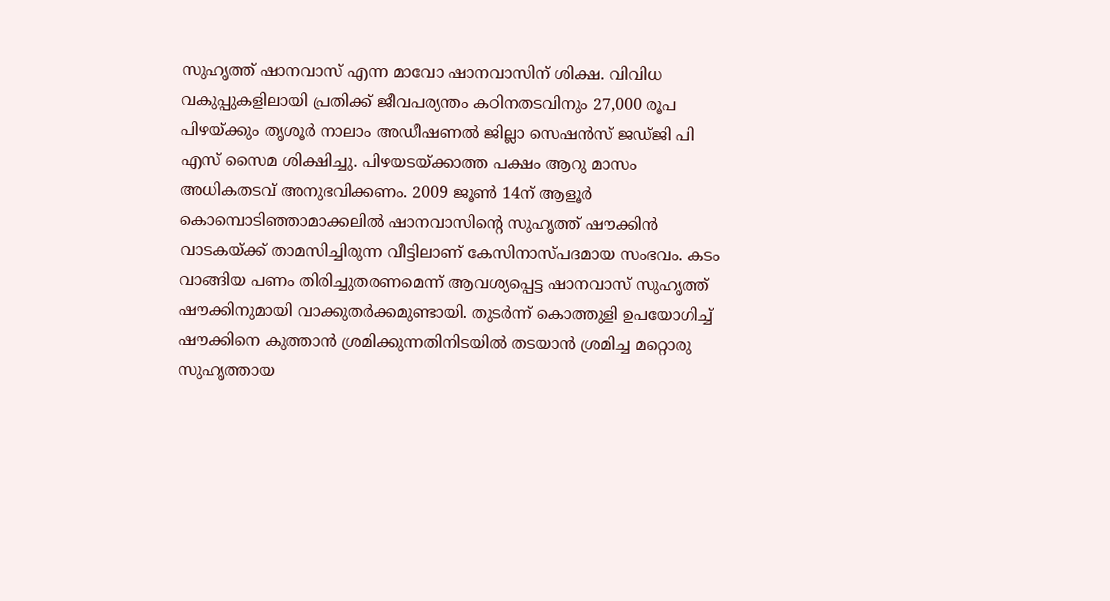സുഹൃത്ത് ഷാനവാസ് എന്ന മാവോ ഷാനവാസിന് ശിക്ഷ. വിവിധ വകുപ്പുകളിലായി പ്രതിക്ക് ജീവപര്യന്തം കഠിനതടവിനും 27,000 രൂപ പിഴയ്ക്കും തൃശൂർ നാലാം അഡീഷണല്‍ ജില്ലാ സെഷൻസ് ജഡ്ജി പി എസ്‌ സൈമ ശിക്ഷിച്ചു. പിഴയടയ്‌ക്കാത്ത പക്ഷം ആറു മാസം അധികതടവ് അനുഭവിക്കണം. 2009 ജൂണ്‍ 14ന്‌ ആളൂര്‍ കൊമ്പൊടിഞ്ഞാമാക്കലില്‍ ഷാനവാസിന്റെ സുഹൃത്ത് ഷൗക്കിൻ വാടകയ്ക്ക് താമസിച്ചിരുന്ന വീട്ടിലാണ് കേസിനാസ്പദമായ സംഭവം. കടം വാങ്ങിയ പണം തിരിച്ചുതരണമെന്ന് ആവശ്യപ്പെട്ട ഷാനവാസ് സുഹൃത്ത് ഷൗക്കിനുമായി വാക്കുതര്‍ക്കമുണ്ടായി. തുടര്‍ന്ന് ‍കൊത്തുളി ഉപയോഗിച്ച് ഷൗക്കിനെ കുത്താന്‍ ശ്രമിക്കുന്നതിനിടയില്‍ തടയാന്‍ ശ്രമിച്ച മറ്റൊരു സുഹൃത്തായ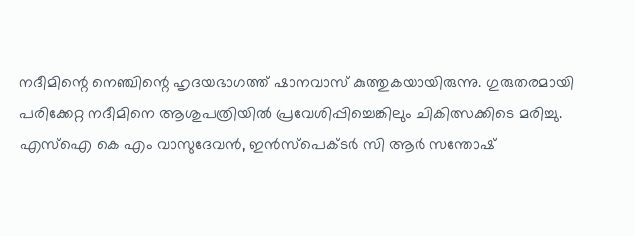നദീമിന്റെ നെഞ്ചിന്റെ ഹൃദയഭാഗത്ത് ഷാനവാസ് കുത്തുകയായിരുന്നു. ഗുരുതരമായി പരിക്കേറ്റ നദീമിനെ ആശുപത്രിയില്‍ പ്രവേശിപ്പിച്ചെങ്കിലും ചികിത്സക്കിടെ മരിച്ചു. എസ്‌ഐ കെ എം വാസുദേവൻ, ഇൻസ്‌പെക്ടർ സി ആര്‍ സന്തോഷ്‌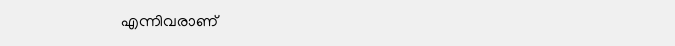എന്നിവരാണ്‌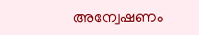അന്വേഷണം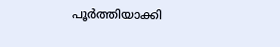പൂര്‍ത്തിയാക്കി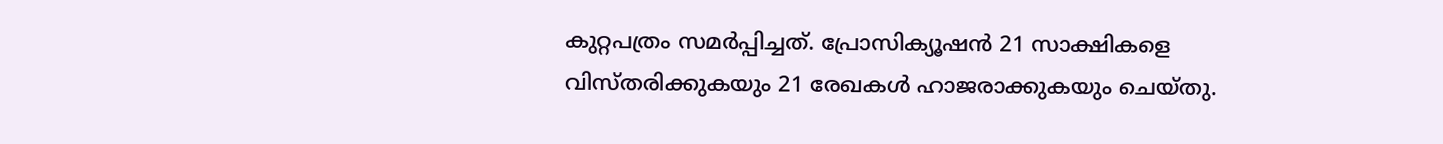കുറ്റപത്രം സമര്‍പ്പിച്ചത്. പ്രോസിക്യൂഷന്‍ 21 സാക്ഷികളെ വിസ്തരിക്കുകയും 21 രേഖകൾ ഹാജരാക്കുകയും ചെയ്‌തു.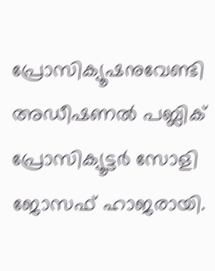പ്രോസിക്യൂഷനുവേണ്ടി അഡീഷണല്‍ പബ്ലിക്‌ പ്രോസിക്യൂട്ടര്‍ സോളി ജോസഫ് ഹാജരായി.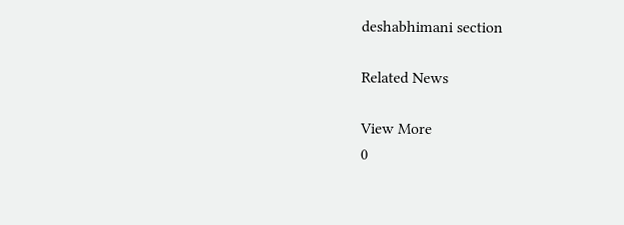deshabhimani section

Related News

View More
0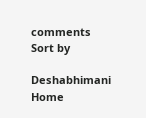comments
Sort by

Deshabhimani
Home